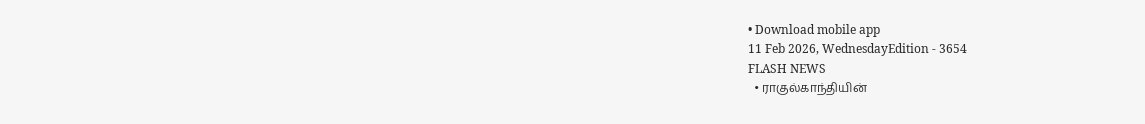• Download mobile app
11 Feb 2026, WednesdayEdition - 3654
FLASH NEWS
  • ராகுல்காந்தியின்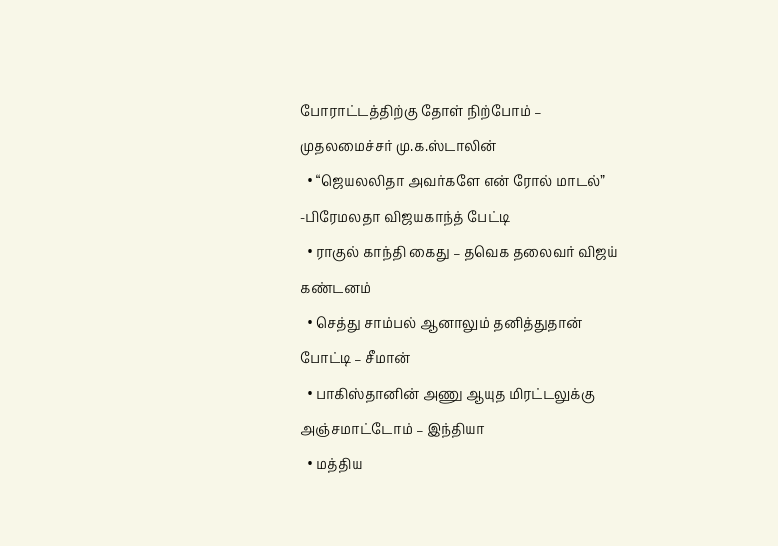போராட்டத்திற்கு தோள் நிற்போம் – முதலமைச்சர் மு.க.ஸ்டாலின்
  • “ஜெயலலிதா அவர்களே என் ரோல் மாடல்” -பிரேமலதா விஜயகாந்த் பேட்டி
  • ராகுல் காந்தி கைது – தவெக தலைவர் விஜய் கண்டனம்
  • செத்து சாம்பல் ஆனாலும் தனித்துதான் போட்டி – சீமான்
  • பாகிஸ்தானின் அணு ஆயுத மிரட்டலுக்கு அஞ்சமாட்டோம் – இந்தியா
  • மத்திய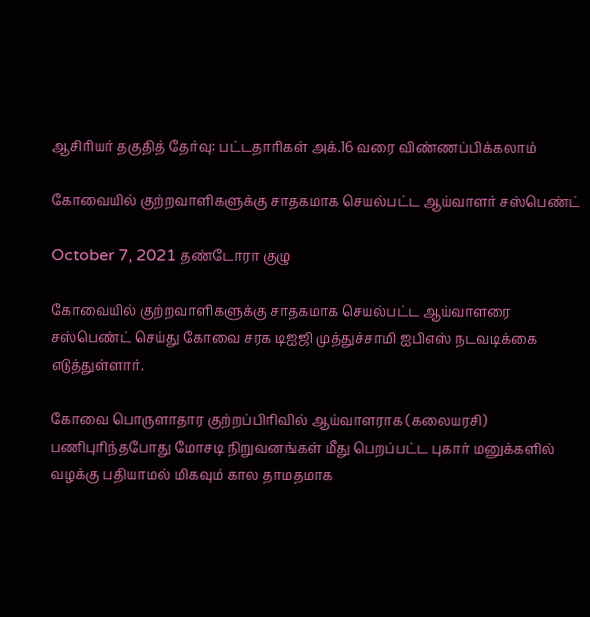ஆசிரியர் தகுதித் தேர்வு: பட்டதாரிகள் அக்.16 வரை விண்ணப்பிக்கலாம்

கோவையில் குற்றவாளிகளுக்கு சாதகமாக செயல்பட்ட ஆய்வாளர் சஸ்பெண்ட்

October 7, 2021 தண்டோரா குழு

கோவையில் குற்றவாளிகளுக்கு சாதகமாக செயல்பட்ட ஆய்வாளரை சஸ்பெண்ட் செய்து கோவை சரக டிஐஜி முத்துச்சாமி ஐபிஎஸ் நடவடிக்கை எடுத்துள்ளார்.

கோவை பொருளாதார குற்றப்பிரிவில் ஆய்வாளராக (கலையரசி) பணிபுரிந்தபோது மோசடி நிறுவனங்கள் மீது பெறப்பட்ட புகார் மனுக்களில் வழக்கு பதியாமல் மிகவும் கால தாமதமாக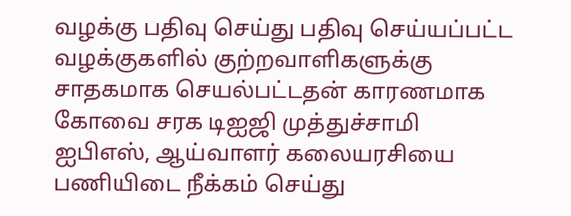வழக்கு பதிவு செய்து பதிவு செய்யப்பட்ட வழக்குகளில் குற்றவாளிகளுக்கு சாதகமாக செயல்பட்டதன் காரணமாக கோவை சரக டிஐஜி முத்துச்சாமி ஐபிஎஸ், ஆய்வாளர் கலையரசியை பணியிடை நீக்கம் செய்து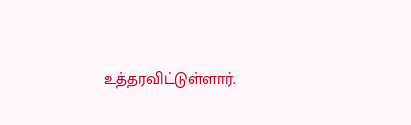உத்தரவிட்டுள்ளார்.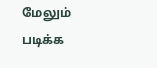மேலும் படிக்க